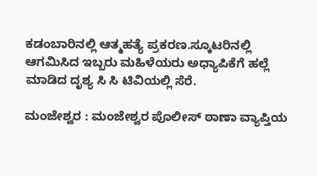ಕಡಂಬಾರಿನಲ್ಲಿ ಆತ್ಮಹತ್ಯೆ ಪ್ರಕರಣ.ಸ್ಕೂಟರಿನಲ್ಲಿ ಆಗಮಿಸಿದ ಇಬ್ಬರು ಮಹಿಳೆಯರು ಅಧ್ಯಾಪಿಕೆಗೆ ಹಲ್ಲೆ ಮಾಡಿದ ದೃಶ್ಯ ಸಿ ಸಿ ಟಿವಿಯಲ್ಲಿ ಸೆರೆ.

ಮಂಜೇಶ್ವರ : ಮಂಜೇಶ್ವರ ಪೊಲೀಸ್ ಠಾಣಾ ವ್ಯಾಪ್ತಿಯ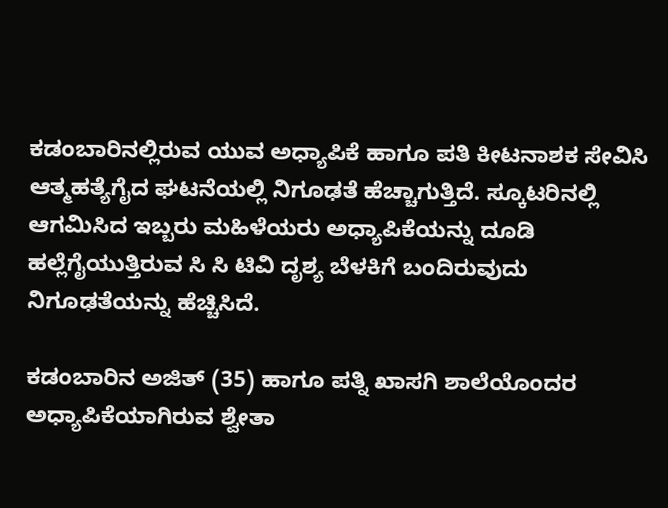ಕಡಂಬಾರಿನಲ್ಲಿರುವ ಯುವ ಅಧ್ಯಾಪಿಕೆ ಹಾಗೂ ಪತಿ ಕೀಟನಾಶಕ ಸೇವಿಸಿ ಆತ್ಮಹತ್ಯೆಗೈದ ಘಟನೆಯಲ್ಲಿ ನಿಗೂಢತೆ ಹೆಚ್ಚಾಗುತ್ತಿದೆ. ಸ್ಕೂಟರಿನಲ್ಲಿ ಆಗಮಿಸಿದ ಇಬ್ಬರು ಮಹಿಳೆಯರು ಅಧ್ಯಾಪಿಕೆಯನ್ನು ದೂಡಿ ಹಲ್ಲೆಗೈಯುತ್ತಿರುವ ಸಿ ಸಿ ಟಿವಿ ದೃಶ್ಯ ಬೆಳಕಿಗೆ ಬಂದಿರುವುದು ನಿಗೂಢತೆಯನ್ನು ಹೆಚ್ಚಿಸಿದೆ.

ಕಡಂಬಾರಿನ ಅಜಿತ್ (35) ಹಾಗೂ ಪತ್ನಿ ಖಾಸಗಿ ಶಾಲೆಯೊಂದರ ಅಧ್ಯಾಪಿಕೆಯಾಗಿರುವ ಶ್ವೇತಾ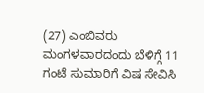(27) ಎಂಬಿವರು ಮಂಗಳವಾರದಂದು ಬೆಳಿಗ್ಗೆ 11 ಗಂಟೆ ಸುಮಾರಿಗೆ ವಿಷ ಸೇವಿಸಿ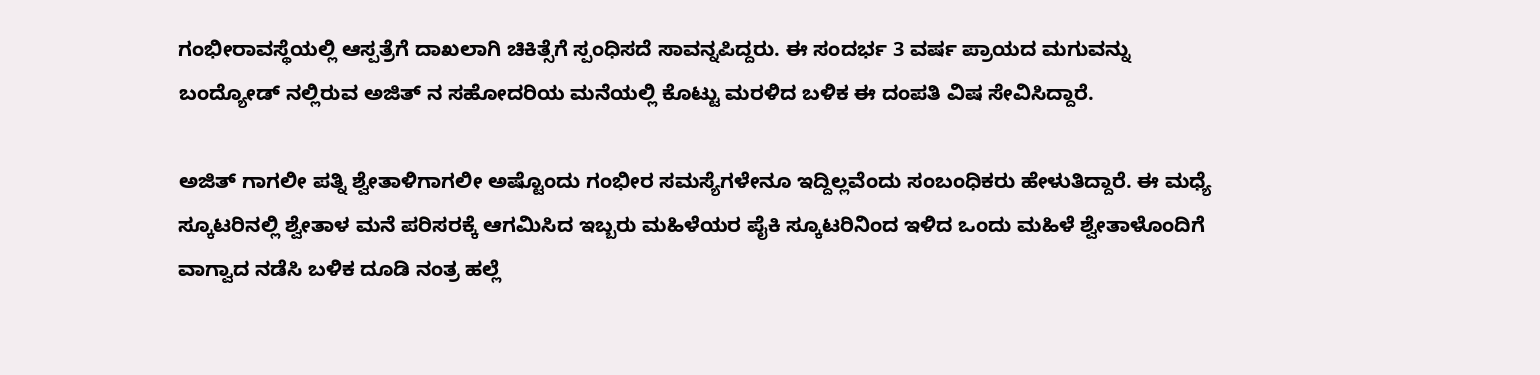ಗಂಭೀರಾವಸ್ಥೆಯಲ್ಲಿ ಆಸ್ಪತ್ರೆಗೆ ದಾಖಲಾಗಿ ಚಿಕಿತ್ಸೆಗೆ ಸ್ಪಂಧಿಸದೆ ಸಾವನ್ನಪಿದ್ದರು. ಈ ಸಂದರ್ಭ 3 ವರ್ಷ ಪ್ರಾಯದ ಮಗುವನ್ನು ಬಂದ್ಯೋಡ್ ನಲ್ಲಿರುವ ಅಜಿತ್ ನ ಸಹೋದರಿಯ ಮನೆಯಲ್ಲಿ ಕೊಟ್ಟು ಮರಳಿದ ಬಳಿಕ ಈ ದಂಪತಿ ವಿಷ ಸೇವಿಸಿದ್ದಾರೆ.

ಅಜಿತ್ ಗಾಗಲೀ ಪತ್ನಿ ಶ್ವೇತಾಳಿಗಾಗಲೀ ಅಷ್ಟೊಂದು ಗಂಭೀರ ಸಮಸ್ಯೆಗಳೇನೂ ಇದ್ದಿಲ್ಲವೆಂದು ಸಂಬಂಧಿಕರು ಹೇಳುತಿದ್ದಾರೆ. ಈ ಮಧ್ಯೆ ಸ್ಕೂಟರಿನಲ್ಲಿ ಶ್ವೇತಾಳ ಮನೆ ಪರಿಸರಕ್ಕೆ ಆಗಮಿಸಿದ ಇಬ್ಬರು ಮಹಿಳೆಯರ ಪೈಕಿ ಸ್ಕೂಟರಿನಿಂದ ಇಳಿದ ಒಂದು ಮಹಿಳೆ ಶ್ವೇತಾಳೊಂದಿಗೆ ವಾಗ್ವಾದ ನಡೆಸಿ ಬಳಿಕ ದೂಡಿ ನಂತ್ರ ಹಲ್ಲೆ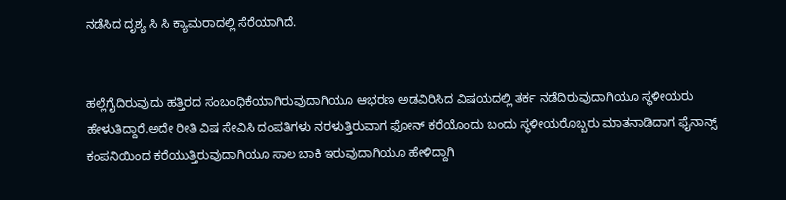ನಡೆಸಿದ ದೃಶ್ಯ ಸಿ ಸಿ ಕ್ಯಾಮರಾದಲ್ಲಿ ಸೆರೆಯಾಗಿದೆ.


ಹಲ್ಲೆಗೈದಿರುವುದು ಹತ್ತಿರದ ಸಂಬಂಧಿಕೆಯಾಗಿರುವುದಾಗಿಯೂ ಆಭರಣ ಅಡವಿರಿಸಿದ ವಿಷಯದಲ್ಲಿ ತರ್ಕ ನಡೆದಿರುವುದಾಗಿಯೂ ಸ್ಥಳೀಯರು ಹೇಳುತಿದ್ದಾರೆ.ಅದೇ ರೀತಿ ವಿಷ ಸೇವಿಸಿ ದಂಪತಿಗಳು ನರಳುತ್ತಿರುವಾಗ ಫೋನ್ ಕರೆಯೊಂದು ಬಂದು ಸ್ಥಳೀಯರೊಬ್ಬರು ಮಾತನಾಡಿದಾಗ ಫೈನಾನ್ಸ್ ಕಂಪನಿಯಿಂದ ಕರೆಯುತ್ತಿರುವುದಾಗಿಯೂ ಸಾಲ ಬಾಕಿ ಇರುವುದಾಗಿಯೂ ಹೇಳಿದ್ದಾಗಿ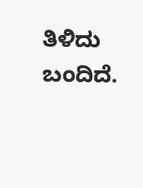ತಿಳಿದು ಬಂದಿದೆ.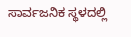ಸಾರ್ವಜನಿಕ ಸ್ಥಳದಲ್ಲಿ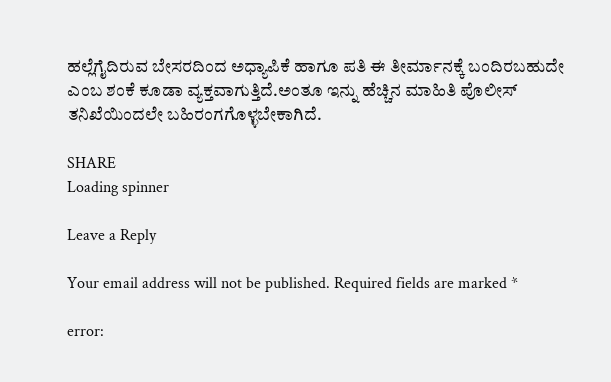ಹಲ್ಲೆಗೈದಿರುವ ಬೇಸರದಿಂದ ಅಧ್ಯಾಪಿಕೆ ಹಾಗೂ ಪತಿ ಈ ತೀರ್ಮಾನಕ್ಕೆ ಬಂದಿರಬಹುದೇ ಎಂಬ ಶಂಕೆ ಕೂಡಾ ವ್ಯಕ್ತವಾಗುತ್ತಿದೆ.ಅಂತೂ ಇನ್ನು ಹೆಚ್ಚಿನ ಮಾಹಿತಿ ಪೊಲೀಸ್ ತನಿಖೆಯಿಂದಲೇ ಬಹಿರಂಗಗೊಳ್ಳಬೇಕಾಗಿದೆ.

SHARE
Loading spinner

Leave a Reply

Your email address will not be published. Required fields are marked *

error: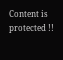Content is protected !!